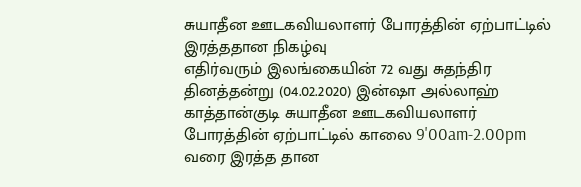சுயாதீன ஊடகவியலாளர் போரத்தின் ஏற்பாட்டில் இரத்ததான நிகழ்வு
எதிர்வரும் இலங்கையின் 72 வது சுதந்திர தினத்தன்று (04.02.2020) இன்ஷா அல்லாஹ் காத்தான்குடி சுயாதீன ஊடகவியலாளர் போரத்தின் ஏற்பாட்டில் காலை 9'00am-2.00pm வரை இரத்த தான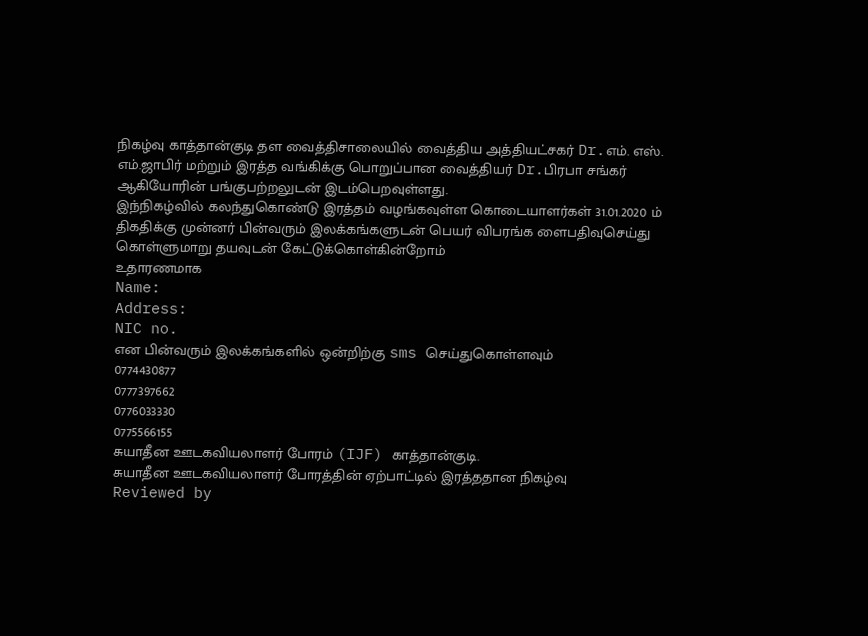நிகழ்வு காத்தான்குடி தள வைத்திசாலையில் வைத்திய அத்தியட்சகர் Dr.எம். எஸ். எம்.ஜாபிர் மற்றும் இரத்த வங்கிக்கு பொறுப்பான வைத்தியர் Dr.பிரபா சங்கர் ஆகியோரின் பங்குபற்றலுடன் இடம்பெறவுள்ளது.
இந்நிகழ்வில் கலந்துகொண்டு இரத்தம் வழங்கவுள்ள கொடையாளர்கள் 31.01.2020 ம் திகதிக்கு முன்னர் பின்வரும் இலக்கங்களுடன் பெயர் விபரங்க ளைபதிவுசெய்து கொள்ளுமாறு தயவுடன் கேட்டுக்கொள்கின்றோம்
உதாரணமாக
Name:
Address:
NIC no.
என பின்வரும் இலக்கங்களில் ஒன்றிற்கு sms செய்துகொள்ளவும்
0774430877
0777397662
0776033330
0775566155
சுயாதீன ஊடகவியலாளர் போரம் (IJF) காத்தான்குடி.
சுயாதீன ஊடகவியலாளர் போரத்தின் ஏற்பாட்டில் இரத்ததான நிகழ்வு
Reviewed by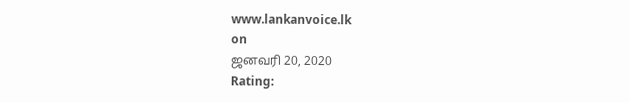www.lankanvoice.lk
on
ஜனவரி 20, 2020
Rating: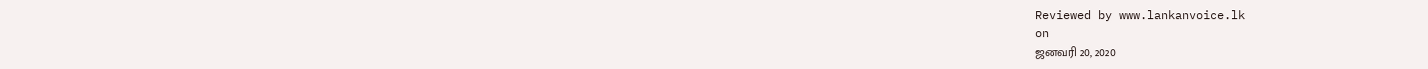Reviewed by www.lankanvoice.lk
on
ஜனவரி 20, 2020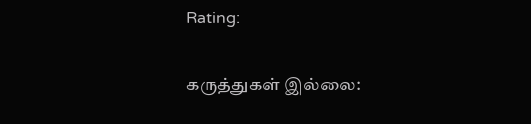Rating:

கருத்துகள் இல்லை: